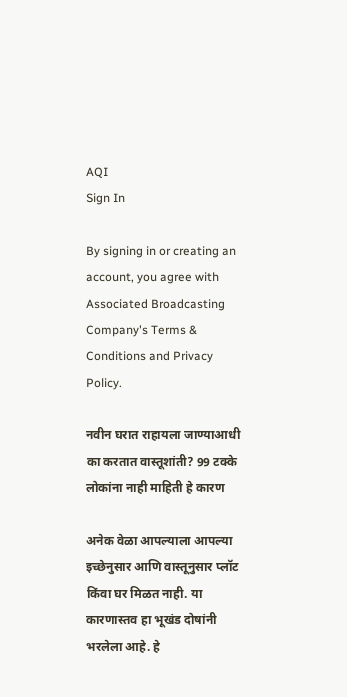AQI
Sign In

By signing in or creating an account, you agree with Associated Broadcasting Company's Terms & Conditions and Privacy Policy.

नवीन घरात राहायला जाण्याआधी का करतात वास्तूशांती? 99 टक्के लोकांना नाही माहिती हे कारण

अनेक वेळा आपल्याला आपल्या इच्छेनुसार आणि वास्तूनुसार प्लॉट किंवा घर मिळत नाही. या कारणास्तव हा भूखंड दोषांनी भरलेला आहे. हे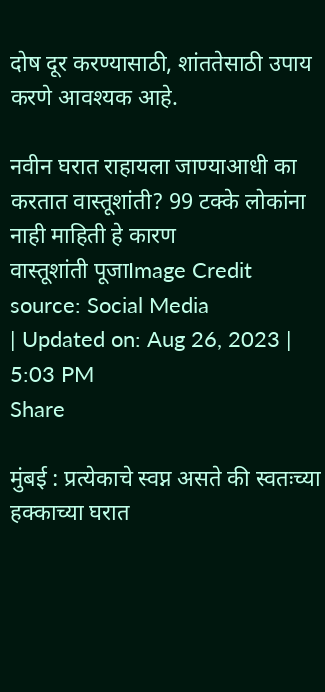दोष दूर करण्यासाठी, शांततेसाठी उपाय करणे आवश्यक आहे.

नवीन घरात राहायला जाण्याआधी का करतात वास्तूशांती? 99 टक्के लोकांना नाही माहिती हे कारण
वास्तूशांती पूजाImage Credit source: Social Media
| Updated on: Aug 26, 2023 | 5:03 PM
Share

मुंबई : प्रत्येकाचे स्वप्न असते की स्वतःच्या हक्काच्या घरात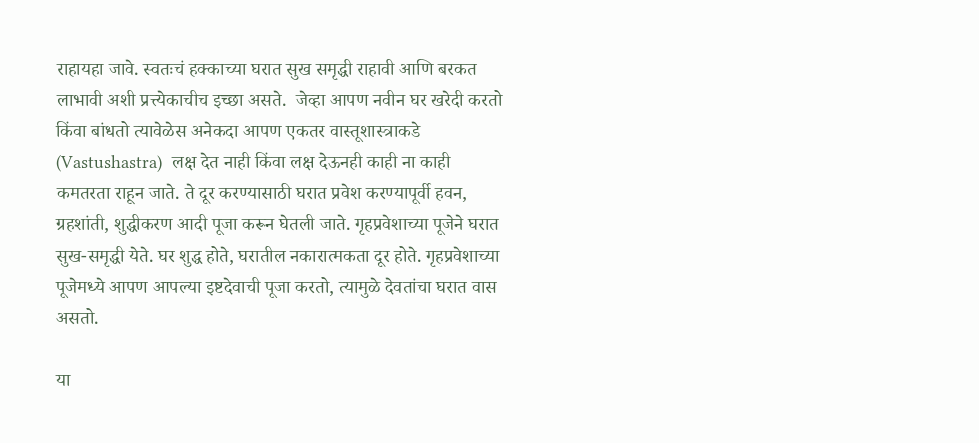राहायहा जावे. स्वतःचं हक्काच्या घरात सुख समृद्धी राहावी आणि बरकत लाभावी अशी प्रत्त्येकाचीच इच्छा असते.  जेव्हा आपण नवीन घर खरेदी करतो किंवा बांधतो त्यावेळेस अनेकदा आपण एकतर वास्तूशास्त्राकडे (Vastushastra)  लक्ष देत नाही किंवा लक्ष देऊनही काही ना काही कमतरता राहून जाते. ते दूर करण्यासाठी घरात प्रवेश करण्यापूर्वी हवन, ग्रहशांती, शुद्धीकरण आदी पूजा करून घेतली जाते. गृहप्रवेशाच्या पूजेने घरात सुख-समृद्धी येते. घर शुद्ध होते, घरातील नकारात्मकता दूर होते. गृहप्रवेशाच्या पूजेमध्ये आपण आपल्या इष्टदेवाची पूजा करतो, त्यामुळे देवतांचा घरात वास असतो.

या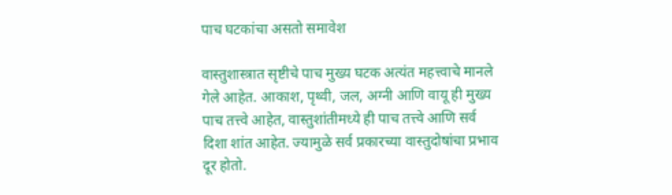पाच घटकांचा असतो समावेश

वास्तुशास्त्रात सृष्टीचे पाच मुख्य घटक अत्यंत महत्त्वाचे मानले गेले आहेत. आकाश, पृथ्वी, जल, अग्नी आणि वायू ही मुख्य पाच तत्त्वे आहेत, वास्तुशांतीमध्ये ही पाच तत्त्वे आणि सर्व दिशा शांत आहेत. ज्यामुळे सर्व प्रकारच्या वास्तुदोषांचा प्रभाव दूर होतो.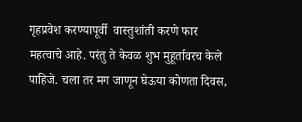गृहप्रवेश करण्यापूर्वी  वास्तुशांती करणे फार महत्वाचे आहे. परंतु ते केवळ शुभ मुहूर्तावरच केले पाहिजे. चला तर मग जाणून घेऊया कोणता दिवस,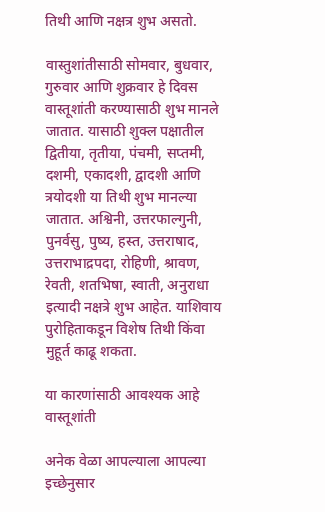तिथी आणि नक्षत्र शुभ असतो.

वास्तुशांतीसाठी सोमवार, बुधवार, गुरुवार आणि शुक्रवार हे दिवस वास्तूशांती करण्यासाठी शुभ मानले जातात. यासाठी शुक्ल पक्षातील द्वितीया, तृतीया, पंचमी, सप्तमी, दशमी, एकादशी, द्वादशी आणि त्रयोदशी या तिथी शुभ मानल्या जातात. अश्विनी, उत्तरफाल्गुनी, पुनर्वसु, पुष्य, हस्त, उत्तराषाद, उत्तराभाद्रपदा, रोहिणी, श्रावण, रेवती, शतभिषा, स्वाती, अनुराधा इत्यादी नक्षत्रे शुभ आहेत. याशिवाय पुरोहिताकडून विशेष तिथी किंवा मुहूर्त काढू शकता.

या कारणांसाठी आवश्यक आहे वास्तूशांती

अनेक वेळा आपल्याला आपल्या इच्छेनुसार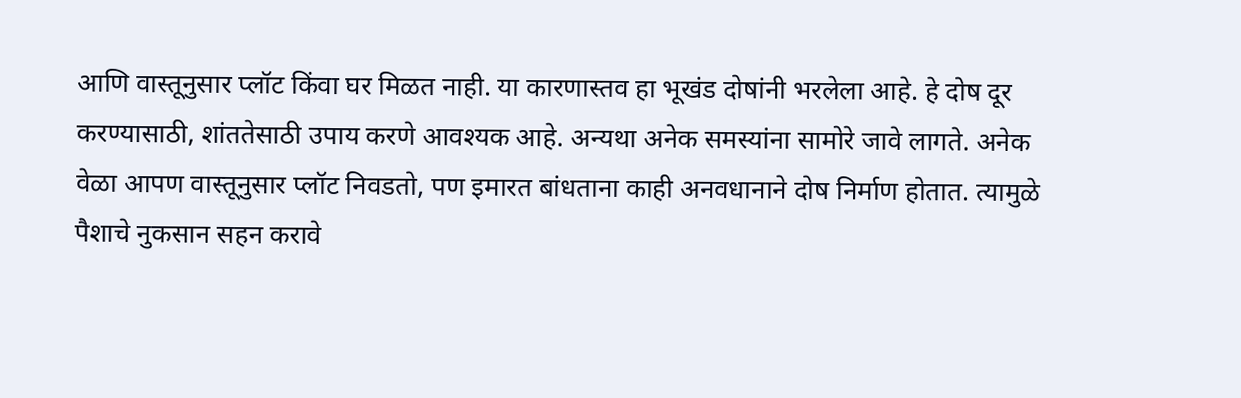आणि वास्तूनुसार प्लॉट किंवा घर मिळत नाही. या कारणास्तव हा भूखंड दोषांनी भरलेला आहे. हे दोष दूर करण्यासाठी, शांततेसाठी उपाय करणे आवश्यक आहे. अन्यथा अनेक समस्यांना सामोरे जावे लागते. अनेक वेळा आपण वास्तूनुसार प्लॉट निवडतो, पण इमारत बांधताना काही अनवधानाने दोष निर्माण होतात. त्यामुळे पैशाचे नुकसान सहन करावे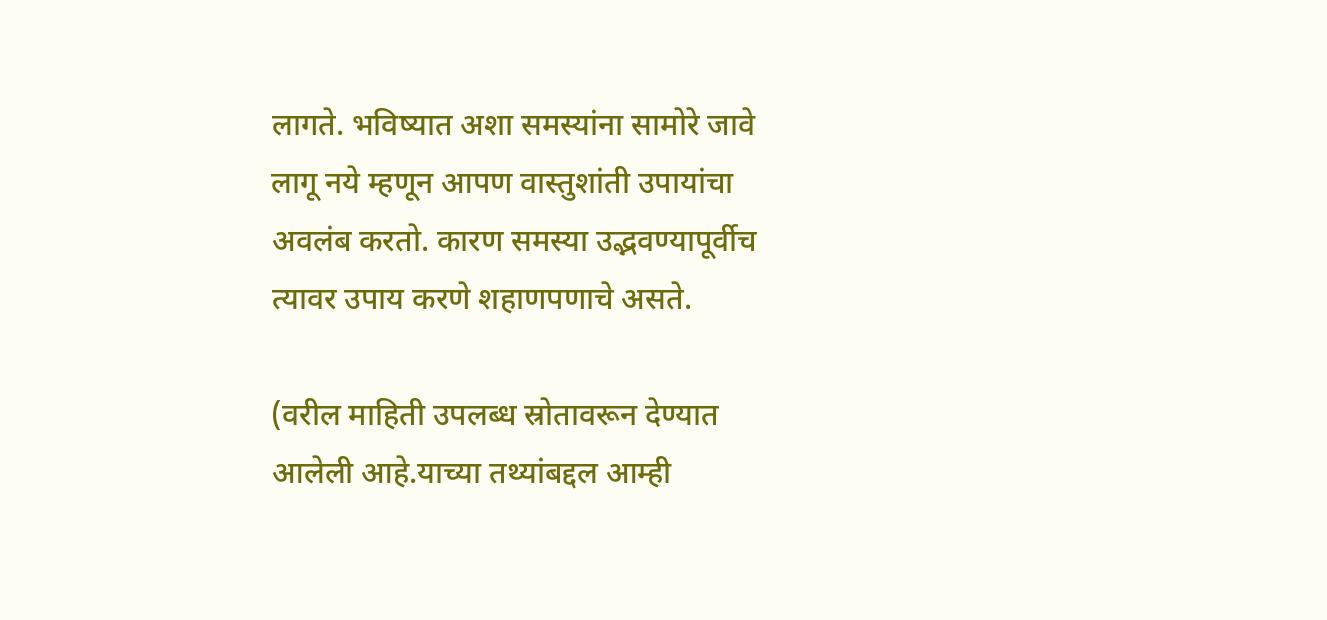लागते. भविष्यात अशा समस्यांना सामोरे जावे लागू नये म्हणून आपण वास्तुशांती उपायांचा अवलंब करतो. कारण समस्या उद्भवण्यापूर्वीच त्यावर उपाय करणे शहाणपणाचे असते.

(वरील माहिती उपलब्ध स्रोतावरून देण्यात आलेली आहे.याच्या तथ्यांबद्दल आम्ही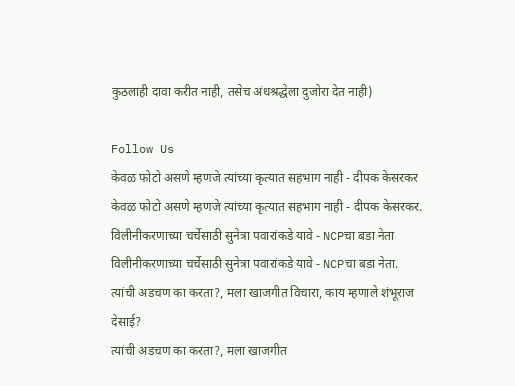कुठलाही दावा करीत नाही, तसेच अंधश्रद्धेला दुजोरा देत नाही)

Follow Us
केवळ फोटो असणे म्हणजे त्यांच्या कृत्यात सहभाग नाही - दीपक केसरकर
केवळ फोटो असणे म्हणजे त्यांच्या कृत्यात सहभाग नाही - दीपक केसरकर.
विलीनीकरणाच्या चर्चेसाठी सुनेत्रा पवारांकडे यावे - NCPचा बडा नेता
विलीनीकरणाच्या चर्चेसाठी सुनेत्रा पवारांकडे यावे - NCPचा बडा नेता.
त्यांची अडचण का करता?, मला खाजगीत विचारा, काय म्हणाले शंभूराज देसाई?
त्यांची अडचण का करता?, मला खाजगीत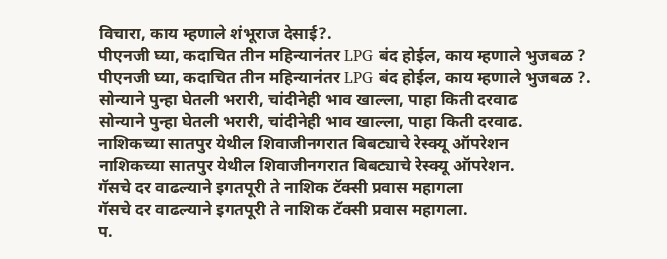विचारा, काय म्हणाले शंभूराज देसाई?.
पीएनजी घ्या, कदाचित तीन महिन्यानंतर LPG बंद होईल, काय म्हणाले भुजबळ ?
पीएनजी घ्या, कदाचित तीन महिन्यानंतर LPG बंद होईल, काय म्हणाले भुजबळ ?.
सोन्याने पुन्हा घेतली भरारी, चांदीनेही भाव खाल्ला, पाहा किती दरवाढ
सोन्याने पुन्हा घेतली भरारी, चांदीनेही भाव खाल्ला, पाहा किती दरवाढ.
नाशिकच्या सातपुर येथील शिवाजीनगरात बिबट्याचे रेस्क्यू ऑपरेशन
नाशिकच्या सातपुर येथील शिवाजीनगरात बिबट्याचे रेस्क्यू ऑपरेशन.
गॅसचे दर वाढल्याने इगतपूरी ते नाशिक टॅक्सी प्रवास महागला
गॅसचे दर वाढल्याने इगतपूरी ते नाशिक टॅक्सी प्रवास महागला.
प.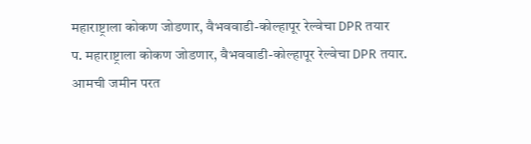महाराष्ट्राला कोकण जोडणार, वैभववाडी-कोल्हापूर रेल्वेचा DPR तयार
प. महाराष्ट्राला कोकण जोडणार, वैभववाडी-कोल्हापूर रेल्वेचा DPR तयार.
आमची जमीन परत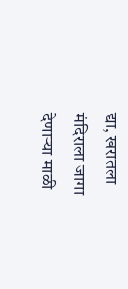द्या, खरातला मंदिराला जागा देणाऱ्या माळी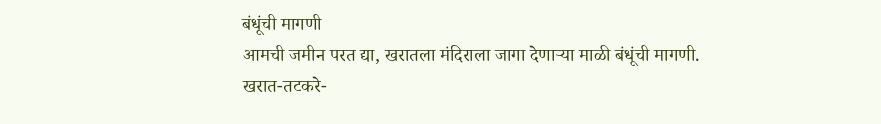बंधूंची मागणी
आमची जमीन परत द्या, खरातला मंदिराला जागा देणाऱ्या माळी बंधूंची मागणी.
खरात-तटकरे-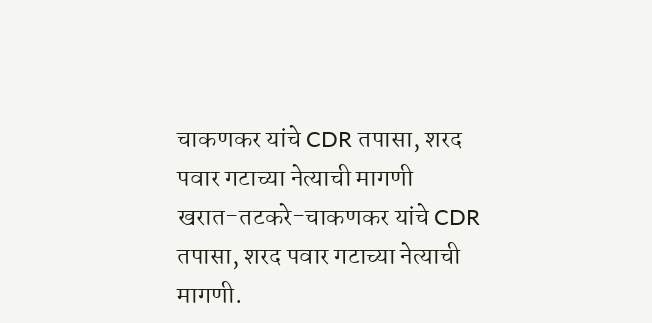चाकणकर यांचे CDR तपासा, शरद पवार गटाच्या नेत्याची मागणी
खरात-तटकरे-चाकणकर यांचे CDR तपासा, शरद पवार गटाच्या नेत्याची मागणी.